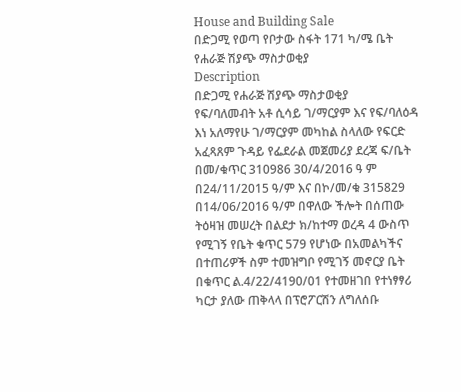House and Building Sale
በድጋሚ የወጣ የቦታው ስፋት 171 ካ/ሜ ቤት የሐራጅ ሽያጭ ማስታወቂያ
Description
በድጋሚ የሐራጅ ሽያጭ ማስታወቂያ
የፍ/ባለመብት አቶ ሲሳይ ገ/ማርያም እና የፍ/ባለዕዳ እነ አለማየሁ ገ/ማርያም መካከል ስላለው የፍርድ አፈጻጸም ጉዳይ የፌደራል መጀመሪያ ደረጃ ፍ/ቤት በመ/ቁጥር 310986 30/4/2016 ዓ ም በ24/11/2015 ዓ/ም እና በኮ/መ/ቁ 315829 በ14/06/2016 ዓ/ም በዋለው ችሎት በሰጠው ትዕዛዝ መሠረት በልደታ ክ/ከተማ ወረዳ 4 ውስጥ የሚገኝ የቤት ቁጥር 579 የሆነው በአመልካችና በተጠሪዎች ስም ተመዝግቦ የሚገኝ መኖርያ ቤት በቁጥር ል.4/22/4190/01 የተመዘገበ የተነፃፃሪ ካርታ ያለው ጠቅላላ በፕሮፖርሽን ለግለሰቡ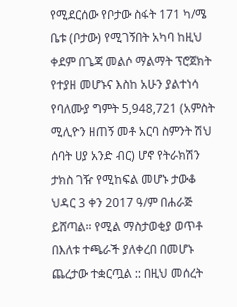የሚደርሰው የቦታው ስፋት 171 ካ/ሜ ቤቱ (ቦታው) የሚገኝበት አካባ ከዚህ ቀደም በጌጃ መልሶ ማልማት ፕሮጀክት የተያዘ መሆኑና እስከ አሁን ያልተነሳ የባለሙያ ግምት 5,948,721 (አምስት ሚሊዮን ዘጠኝ መቶ አርባ ስምንት ሽህ ሰባት ሀያ አንድ ብር) ሆኖ የትራክሽን ታክስ ገዥ የሚከፍል መሆኑ ታውቆ ህዳር 3 ቀን 2017 ዓ/ም በሐራጅ ይሸጣል። የሚል ማስታወቂያ ወጥቶ በእለቱ ተጫራች ያለቀረበ በመሆኑ ጨረታው ተቋርጧል :: በዚህ መሰረት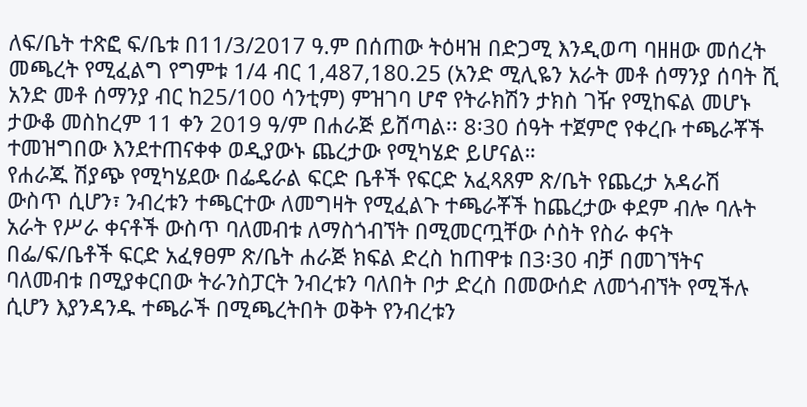ለፍ/ቤት ተጽፎ ፍ/ቤቱ በ11/3/2017 ዓ.ም በሰጠው ትዕዛዝ በድጋሚ እንዲወጣ ባዘዘው መሰረት መጫረት የሚፈልግ የግምቱ 1/4 ብር 1,487,180.25 (አንድ ሚሊዬን አራት መቶ ሰማንያ ሰባት ሺ አንድ መቶ ሰማንያ ብር ከ25/100 ሳንቲም) ምዝገባ ሆኖ የትራክሽን ታክስ ገዥ የሚከፍል መሆኑ ታውቆ መስከረም 11 ቀን 2019 ዓ/ም በሐራጅ ይሸጣል፡፡ 8፡30 ሰዓት ተጀምሮ የቀረቡ ተጫራቾች ተመዝግበው እንደተጠናቀቀ ወዲያውኑ ጨረታው የሚካሄድ ይሆናል።
የሐራጁ ሽያጭ የሚካሄደው በፌዴራል ፍርድ ቤቶች የፍርድ አፈጻጸም ጽ/ቤት የጨረታ አዳራሽ ውስጥ ሲሆን፣ ንብረቱን ተጫርተው ለመግዛት የሚፈልጉ ተጫራቾች ከጨረታው ቀደም ብሎ ባሉት አራት የሥራ ቀናቶች ውስጥ ባለመብቱ ለማስጎብኘት በሚመርጧቸው ሶስት የስራ ቀናት በፌ/ፍ/ቤቶች ፍርድ አፈፃፀም ጽ/ቤት ሐራጅ ክፍል ድረስ ከጠዋቱ በ3፡30 ብቻ በመገኘትና ባለመብቱ በሚያቀርበው ትራንስፓርት ንብረቱን ባለበት ቦታ ድረስ በመውሰድ ለመጎብኘት የሚችሉ ሲሆን እያንዳንዱ ተጫራች በሚጫረትበት ወቅት የንብረቱን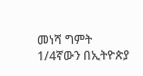መነሻ ግምት 1/4ኛውን በኢትዮጵያ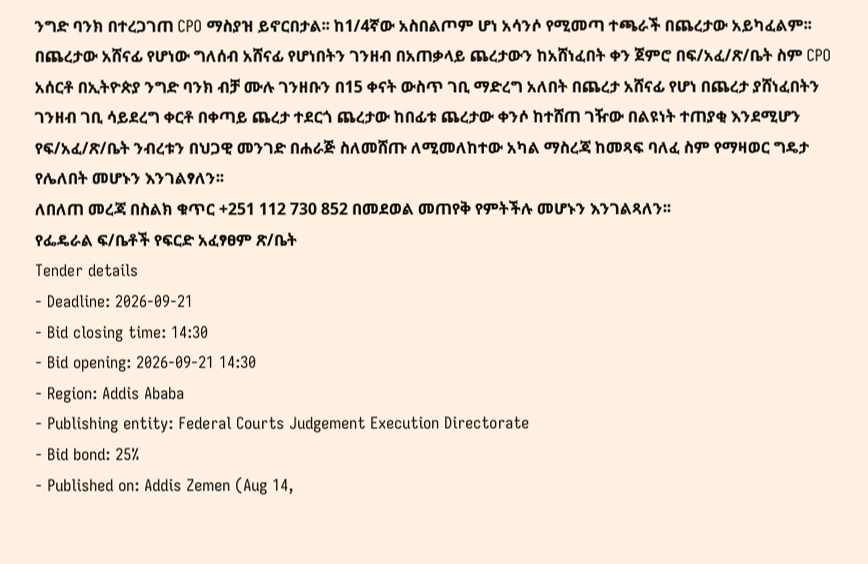ንግድ ባንክ በተረጋገጠ CPO ማስያዝ ይኖርበታል፡፡ ከ1/4ኛው አስበልጦም ሆነ አሳንሶ የሚመጣ ተጫራች በጨረታው አይካፈልም፡፡ በጨረታው አሸናፊ የሆነው ግለሰብ አሸናፊ የሆነበትን ገንዘብ በአጠቃላይ ጨረታውን ከአሸነፈበት ቀን ጀምሮ በፍ/አፈ/ጽ/ቤት ስም CPO አሰርቶ በኢትዮጵያ ንግድ ባንክ ብቻ ሙሉ ገንዘቡን በ15 ቀናት ውስጥ ገቢ ማድረግ አለበት በጨረታ አሸናፊ የሆነ በጨረታ ያሸነፈበትን ገንዘብ ገቢ ሳይደረግ ቀርቶ በቀጣይ ጨረታ ተደርጎ ጨረታው ከበፊቱ ጨረታው ቀንሶ ከተሸጠ ገዥው በልዩነት ተጠያቂ እንደሚሆን የፍ/አፈ/ጽ/ቤት ንብረቱን በህጋዊ መንገድ በሐራጅ ስለመሸጡ ለሚመለከተው አካል ማስረጃ ከመጻፍ ባለፈ ስም የማዛወር ግዴታ የሌለበት መሆኑን እንገልፃለን፡፡
ለበለጠ መረጃ በስልክ ቁጥር +251 112 730 852 በመደወል መጠየቅ የምትችሉ መሆኑን እንገልጻለን፡፡
የፌዴራል ፍ/ቤቶች የፍርድ አፈፃፀም ጽ/ቤት
Tender details
- Deadline: 2026-09-21
- Bid closing time: 14:30
- Bid opening: 2026-09-21 14:30
- Region: Addis Ababa
- Publishing entity: Federal Courts Judgement Execution Directorate
- Bid bond: 25%
- Published on: Addis Zemen (Aug 14,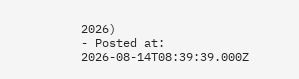2026)
- Posted at: 2026-08-14T08:39:39.000Z